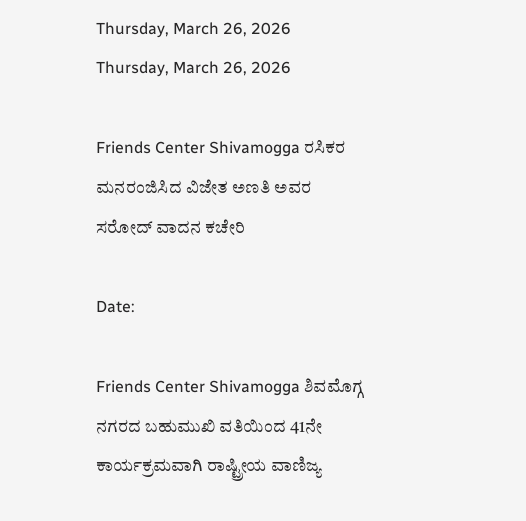Thursday, March 26, 2026
Thursday, March 26, 2026

Friends Center Shivamogga ರಸಿಕರ ಮನರಂಜಿಸಿದ ವಿಜೇತ ಅಣತಿ ಅವರ ಸರೋದ್ ವಾದನ ಕಚೇರಿ

Date:

Friends Center Shivamogga ಶಿವಮೊಗ್ಗ ನಗರದ ಬಹುಮುಖಿ ವತಿಯಿಂದ 41ನೇ ಕಾರ್ಯಕ್ರಮವಾಗಿ ರಾಷ್ಟ್ರೀಯ ವಾಣಿಜ್ಯ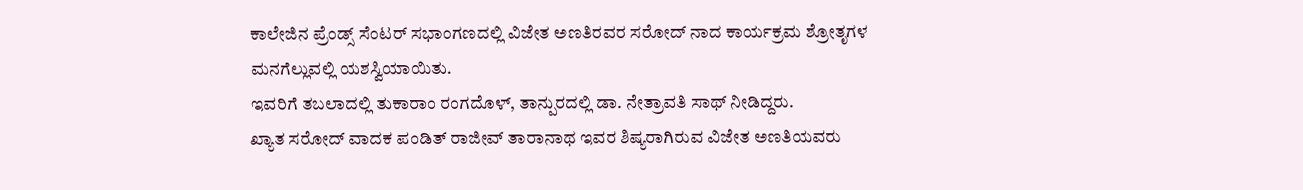ಕಾಲೇಜಿನ ಪ್ರೆಂಡ್ಸ್ ಸೆಂಟರ್ ಸಭಾಂಗಣದಲ್ಲಿ ವಿಜೇತ ಅಣತಿರವರ ಸರೋದ್ ನಾದ ಕಾರ್ಯಕ್ರಮ ಶ್ರೋತೃಗಳ ಮನಗೆಲ್ಲುವಲ್ಲಿ ಯಶಸ್ವಿಯಾಯಿತು.
ಇವರಿಗೆ ತಬಲಾದಲ್ಲಿ ತುಕಾರಾಂ ರಂಗದೊಳ್, ತಾನ್ಪುರದಲ್ಲಿ ಡಾ. ನೇತ್ರಾವತಿ ಸಾಥ್ ನೀಡಿದ್ದರು.
ಖ್ಯಾತ ಸರೋದ್ ವಾದಕ ಪಂಡಿತ್ ರಾಜೀವ್ ತಾರಾನಾಥ ಇವರ ಶಿಷ್ಯರಾಗಿರುವ ವಿಜೇತ ಅಣತಿಯವರು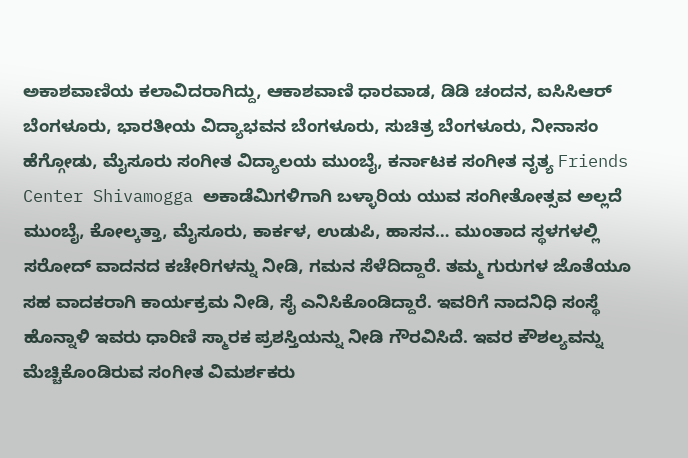ಅಕಾಶವಾಣಿಯ ಕಲಾವಿದರಾಗಿದ್ದು, ಆಕಾಶವಾಣಿ ಧಾರವಾಡ, ಡಿಡಿ ಚಂದನ, ಐಸಿಸಿಆರ್ ಬೆಂಗಳೂರು, ಭಾರತೀಯ ವಿದ್ಯಾಭವನ ಬೆಂಗಳೂರು, ಸುಚಿತ್ರ ಬೆಂಗಳೂರು, ನೀನಾಸಂ ಹೆಗ್ಗೋಡು, ಮೈಸೂರು ಸಂಗೀತ ವಿದ್ಯಾಲಯ ಮುಂಬೈ, ಕರ್ನಾಟಕ ಸಂಗೀತ ನೃತ್ಯ Friends Center Shivamogga ಅಕಾಡೆಮಿಗಳಿಗಾಗಿ ಬಳ್ಳಾರಿಯ ಯುವ ಸಂಗೀತೋತ್ಸವ ಅಲ್ಲದೆ ಮುಂಬೈ, ಕೋಲ್ಕತ್ತಾ, ಮೈಸೂರು, ಕಾರ್ಕಳ, ಉಡುಪಿ, ಹಾಸನ… ಮುಂತಾದ ಸ್ಥಳಗಳಲ್ಲಿ ಸರೋದ್ ವಾದನದ ಕಚೇರಿಗಳನ್ನು ನೀಡಿ, ಗಮನ ಸೆಳೆದಿದ್ದಾರೆ. ತಮ್ಮ ಗುರುಗಳ ಜೊತೆಯೂ ಸಹ ವಾದಕರಾಗಿ ಕಾರ್ಯಕ್ರಮ ನೀಡಿ, ಸೈ ಎನಿಸಿಕೊಂಡಿದ್ದಾರೆ. ಇವರಿಗೆ ನಾದನಿಧಿ ಸಂಸ್ಥೆ ಹೊನ್ನಾಳಿ ಇವರು ಧಾರಿಣಿ ಸ್ಮಾರಕ ಪ್ರಶಸ್ತಿಯನ್ನು ನೀಡಿ ಗೌರವಿಸಿದೆ. ಇವರ ಕೌಶಲ್ಯವನ್ನು ಮೆಚ್ಚಿಕೊಂಡಿರುವ ಸಂಗೀತ ವಿಮರ್ಶಕರು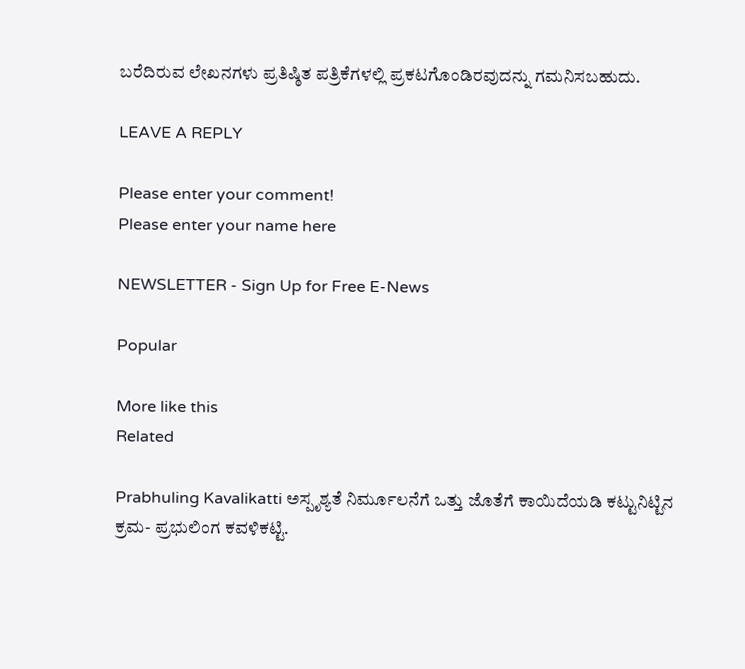ಬರೆದಿರುವ ಲೇಖನಗಳು ಪ್ರತಿಷ್ಠಿತ ಪತ್ರಿಕೆಗಳಲ್ಲಿ ಪ್ರಕಟಗೊಂಡಿರವುದನ್ನು ಗಮನಿಸಬಹುದು.

LEAVE A REPLY

Please enter your comment!
Please enter your name here

NEWSLETTER - Sign Up for Free E-News

Popular

More like this
Related

Prabhuling Kavalikatti ಅಸ್ಪೃಶ್ಯತೆ ನಿರ್ಮೂಲನೆಗೆ ಒತ್ತು ಜೊತೆಗೆ ಕಾಯಿದೆಯಡಿ ಕಟ್ಟುನಿಟ್ಟಿನ ಕ್ರಮ- ಪ್ರಭುಲಿಂಗ ಕವಳಿಕಟ್ಟಿ.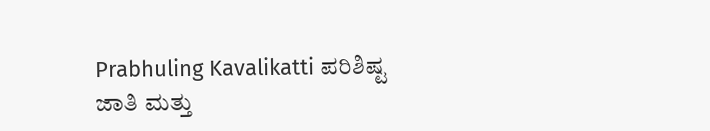Prabhuling Kavalikatti ಪರಿಶಿಷ್ಟ ಜಾತಿ ಮತ್ತು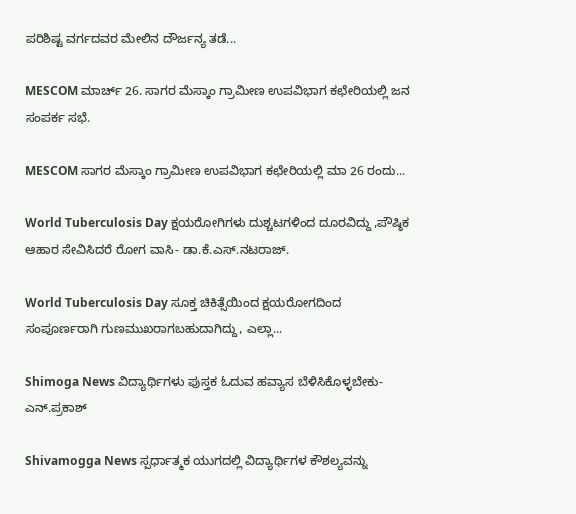ಪರಿಶಿಷ್ಟ ವರ್ಗದವರ ಮೇಲಿನ ದೌರ್ಜನ್ಯ ತಡೆ...

MESCOM ಮಾರ್ಚ್ 26. ಸಾಗರ ಮೆಸ್ಕಾಂ ಗ್ರಾಮೀಣ ಉಪವಿಭಾಗ ಕಛೇರಿಯಲ್ಲಿ ಜನ ಸಂಪರ್ಕ ಸಭೆ.

MESCOM ಸಾಗರ ಮೆಸ್ಕಾಂ ಗ್ರಾಮೀಣ ಉಪವಿಭಾಗ ಕಛೇರಿಯಲ್ಲಿ ಮಾ 26 ರಂದು...

World Tuberculosis Day ಕ್ಷಯರೋಗಿಗಳು ದುಶ್ಚಟಗಳಿಂದ ದೂರವಿದ್ದು ,ಪೌಷ್ಠಿಕ ಆಹಾರ ಸೇವಿಸಿದರೆ ರೋಗ ವಾಸಿ- ಡಾ.ಕೆ.ಎಸ್.ನಟರಾಜ್.

World Tuberculosis Day ಸೂಕ್ತ ಚಿಕಿತ್ಸೆಯಿಂದ ಕ್ಷಯರೋಗದಿಂದ ಸಂಪೂರ್ಣರಾಗಿ ಗುಣಮುಖರಾಗಬಹುದಾಗಿದ್ದು, ಎಲ್ಲಾ...

Shimoga News ವಿದ್ಯಾರ್ಥಿಗಳು ಪುಸ್ತಕ ಓದುವ ಹವ್ಯಾಸ ಬೆಳಿಸಿಕೊಳ್ಳಬೇಕು- ಎನ್.ಪ್ರಕಾಶ್

Shivamogga News ಸ್ಪರ್ಧಾತ್ಮಕ ಯುಗದಲ್ಲಿ ವಿದ್ಯಾರ್ಥಿಗಳ ಕೌಶಲ್ಯವನ್ನು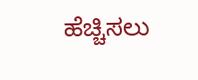ಹೆಚ್ಚಿಸಲು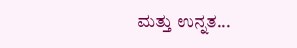ಮತ್ತು ಉನ್ನತ...